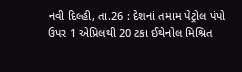નવી દિલ્હી, તા.26 : દેશનાં તમામ પેટ્રોલ પંપો ઉપર 1 એપ્રિલથી 20 ટકા ઈથેનોલ મિશ્રિત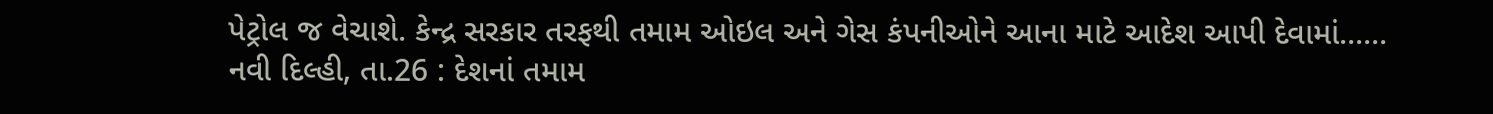પેટ્રોલ જ વેચાશે. કેન્દ્ર સરકાર તરફથી તમામ ઓઇલ અને ગેસ કંપનીઓને આના માટે આદેશ આપી દેવામાં......
નવી દિલ્હી, તા.26 : દેશનાં તમામ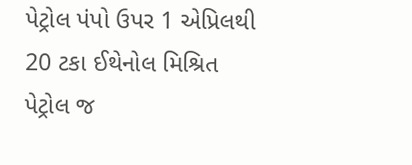પેટ્રોલ પંપો ઉપર 1 એપ્રિલથી 20 ટકા ઈથેનોલ મિશ્રિત પેટ્રોલ જ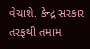વેચાશે. કેન્દ્ર સરકાર તરફથી તમામ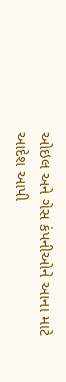ઓઇલ અને ગેસ કંપનીઓને આના માટે આદેશ આપી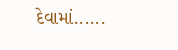દેવામાં......